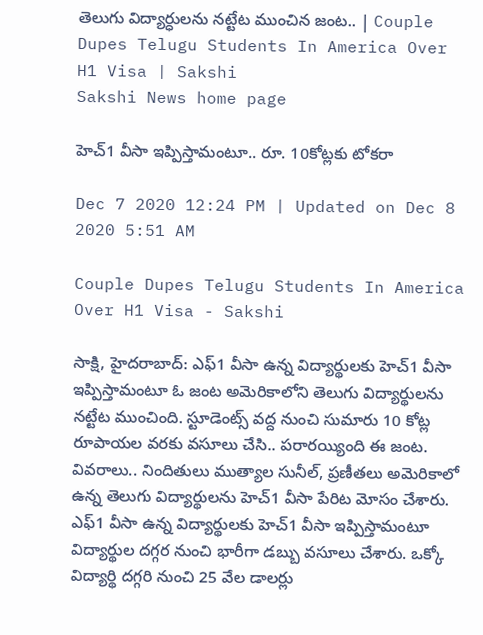తెలుగు విద్యార్ధులను నట్టేట ముంచిన జంట.. | Couple Dupes Telugu Students In America Over H1 Visa | Sakshi
Sakshi News home page

హెచ్‌1 వీసా ఇప్పిస్తామంటూ.. రూ. 10కోట్లకు టోకరా

Dec 7 2020 12:24 PM | Updated on Dec 8 2020 5:51 AM

Couple Dupes Telugu Students In America Over H1 Visa - Sakshi

సాక్షి, హైదరాబాద్‌: ఎఫ్‌1 వీసా ఉన్న విద్యార్థులకు హెచ్‌1 వీసా ఇప్పిస్తామంటూ ఓ జంట అమెరికాలోని తెలుగు విద్యార్థులను నట్టేట ముంచింది. స్టూడెంట్స్‌ వద్ద నుంచి సుమారు 10 కోట్ల రూపాయల వరకు వసూలు చేసి.. పరారయ్యింది ఈ జంట. వివరాలు.. నిందితులు ముత్యాల సునీల్‌, ప్రణీతలు అమెరికాలో ఉన్న తెలుగు విద్యార్థులను హెచ్‌1 వీసా పేరిట మోసం చేశారు. ఎఫ్‌1 వీసా ఉన్న విద్యార్థులకు హెచ్‌1 వీసా ఇప్పిస్తామంటూ విద్యార్థుల దగ్గర నుంచి భారీగా డబ్బు వసూలు చేశారు. ఒక్కో విద్యార్థి దగ్గరి నుంచి 25 వేల డాలర్లు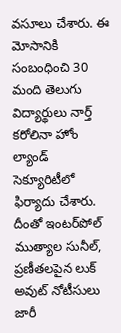వసూలు చేశారు. ఈ మోసానికి సంబంధించి 30 మంది తెలుగు విద్యార్థులు నార్త్ కరోలినా హోం ల్యాండ్ సెక్యూరిటీలో ఫిర్యాదు చేశారు. దీంతో ఇంటర్‌పోల్ ముత్యాల సునీల్, ప్రణీతలపైన లుక్ అవుట్ నోటీసులు జారీ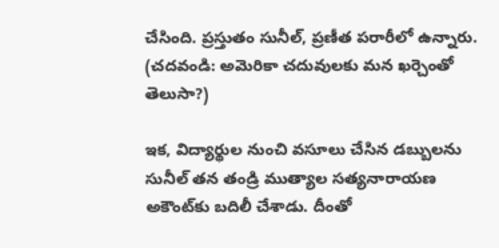చేసింది. ప్రస్తుతం సునీల్, ప్రణీత పరారీలో ఉన్నారు. (చదవండి: అమెరికా చదువులకు మన ఖర్చెంతో తెలుసా?)

ఇక, విద్యార్థుల నుంచి వసూలు చేసిన డబ్బులను సునీల్ తన తండ్రి ముత్యాల సత్యనారాయణ అకౌంట్‌కు బదిలీ చేశాడు. దీంతో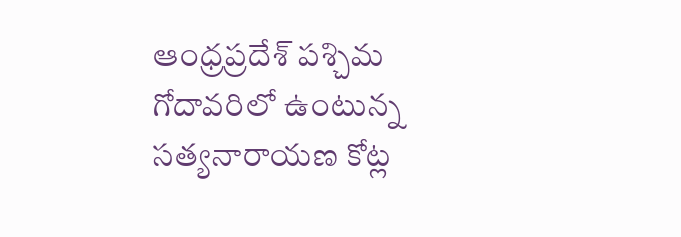ఆంధ్రప్రదేశ్ పశ్చిమ గోదావరిలో ఉంటున్న సత్యనారాయణ కోట్ల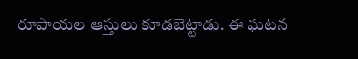రూపాయల ఆస్తులు కూడబెట్టాడు. ఈ ఘటన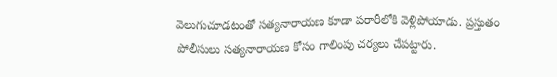వెలుగుచూడటంతో సత్యనారాయణ కూడా పరారీలోకి వెళ్లిపోయాడు. ప్రస్తుతం పోలీసులు సత్యనారాయణ కోసం గాలింపు చర్యలు చేపట్టారు.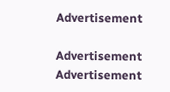Advertisement

Advertisement
Advertisement